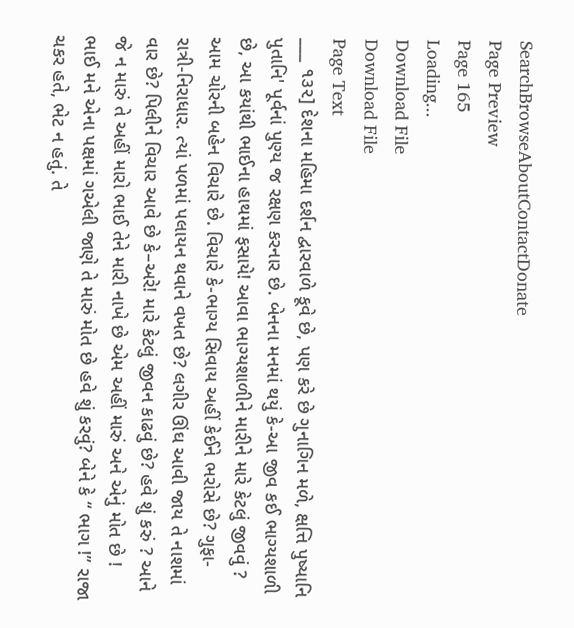SearchBrowseAboutContactDonate
Page Preview
Page 165
Loading...
Download File
Download File
Page Text
___ ૧૩૨] દેશના મહિમા દર્શન દ્વારવાળે કૂવે છે, પણ કરે છે ગુનાગિન મળે, ક્ષત્તિ પુષ્યાનિ પુતાનિ' પૂર્વનાં પુણ્ય જ રક્ષણ કરનાર છે. બેનના મનમાં થયું કે-આ જીવ કઈ ભાગ્યશાળી છે, આ કયાંથી ભાઈના હાથમાં ફસાયે! આવા ભાગ્યશાળીને મારીને મારે કેટલું જીવવું ? આમ ચોરની બહેન વિચારે છે. વિચારે કે-ભાગ્ય સિવાય અહીં કેઈને ભરોસે છે? ગુફા-રાત્રી-નિરાધાર. ત્યાં પળમાં પલાયન થવાને વખત છે? લગીર ઊંઘ આવી જાય તે નાશમાં વાર છે? પિલીને વિચાર આવે છે કે–અરે! મારે કેટલું જીવન કાઢવું છે? હવે શું કરું ? આને જે ન મારું તે અહીં મારો ભાઈ તેને મારી નાખે છે એમ અહીં મારું અને એનું મોત છે ! ભાઈ મને એના પક્ષમાં ગએલી જાણે તે મારું મોત છે હવે શું કરવું? બેને કે “ ભાગ !” રાજા ચકર હતે, ભેટ ન હતું. તે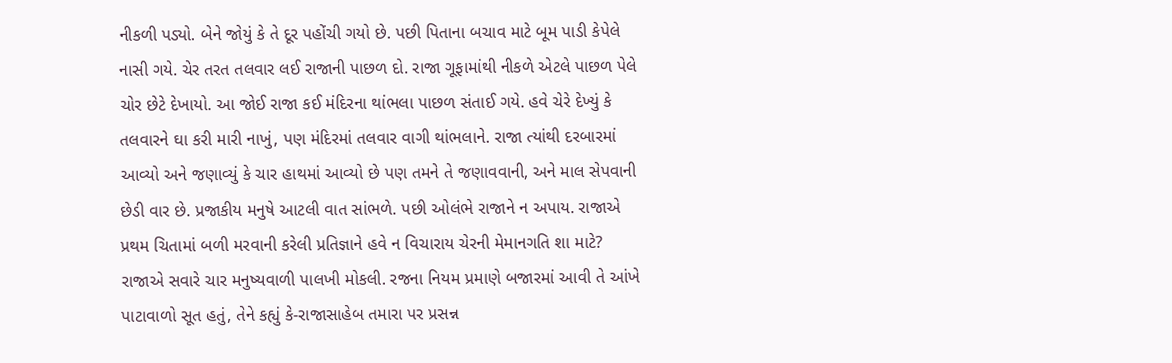નીકળી પડ્યો. બેને જોયું કે તે દૂર પહોંચી ગયો છે. પછી પિતાના બચાવ માટે બૂમ પાડી કેપેલે નાસી ગયે. ચેર તરત તલવાર લઈ રાજાની પાછળ દો. રાજા ગૂફામાંથી નીકળે એટલે પાછળ પેલે ચોર છેટે દેખાયો. આ જોઈ રાજા કઈ મંદિરના થાંભલા પાછળ સંતાઈ ગયે. હવે ચેરે દેખ્યું કે તલવારને ઘા કરી મારી નાખું, પણ મંદિરમાં તલવાર વાગી થાંભલાને. રાજા ત્યાંથી દરબારમાં આવ્યો અને જણાવ્યું કે ચાર હાથમાં આવ્યો છે પણ તમને તે જણાવવાની, અને માલ સેપવાની છેડી વાર છે. પ્રજાકીય મનુષે આટલી વાત સાંભળે. પછી ઓલંભે રાજાને ન અપાય. રાજાએ પ્રથમ ચિતામાં બળી મરવાની કરેલી પ્રતિજ્ઞાને હવે ન વિચારાય ચેરની મેમાનગતિ શા માટે? રાજાએ સવારે ચાર મનુષ્યવાળી પાલખી મોકલી. રજના નિયમ પ્રમાણે બજારમાં આવી તે આંખે પાટાવાળો સૂત હતું, તેને કહ્યું કે-રાજાસાહેબ તમારા પર પ્રસન્ન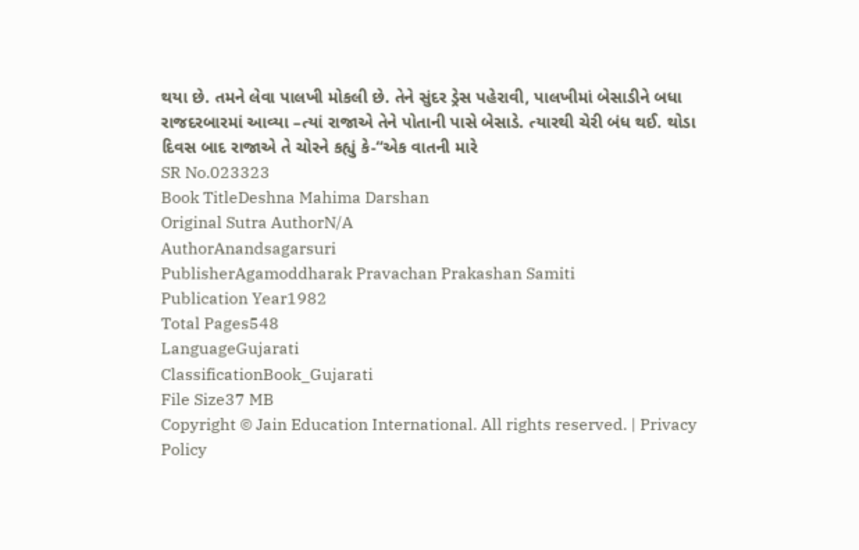થયા છે. તમને લેવા પાલખી મોકલી છે. તેને સુંદર ડ્રેસ પહેરાવી, પાલખીમાં બેસાડીને બધા રાજદરબારમાં આવ્યા –ત્યાં રાજાએ તેને પોતાની પાસે બેસાડે. ત્યારથી ચેરી બંધ થઈ. થોડા દિવસ બાદ રાજાએ તે ચોરને કહ્યું કે-“એક વાતની મારે
SR No.023323
Book TitleDeshna Mahima Darshan
Original Sutra AuthorN/A
AuthorAnandsagarsuri
PublisherAgamoddharak Pravachan Prakashan Samiti
Publication Year1982
Total Pages548
LanguageGujarati
ClassificationBook_Gujarati
File Size37 MB
Copyright © Jain Education International. All rights reserved. | Privacy Policy